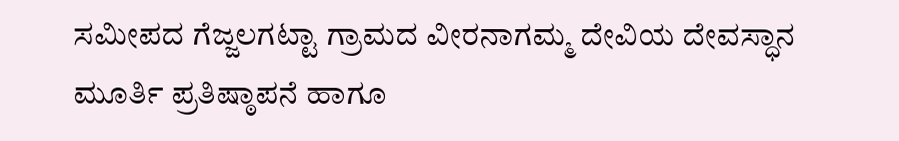ಸಮೀಪದ ಗೆಜ್ಜಲಗಟ್ಟಾ ಗ್ರಾಮದ ವೀರನಾಗಮ್ಮ ದೇವಿಯ ದೇವಸ್ಧಾನ ಮೂರ್ತಿ ಪ್ರತಿಷ್ಠಾಪನೆ ಹಾಗೂ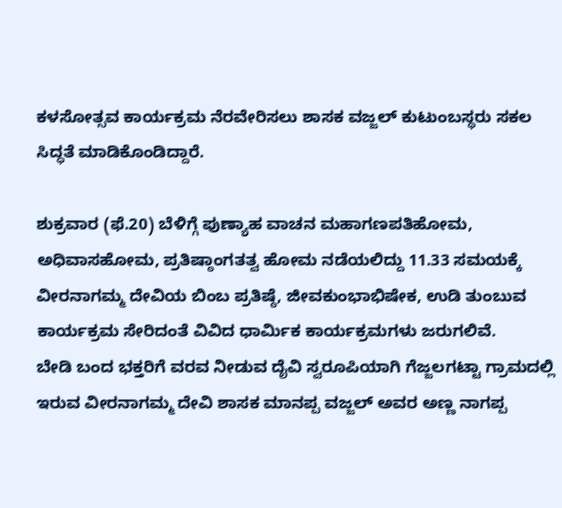ಕಳಸೋತ್ಸವ ಕಾರ್ಯಕ್ರಮ ನೆರವೇರಿಸಲು ಶಾಸಕ ವಜ್ಜಲ್ ಕುಟುಂಬಸ್ಥರು ಸಕಲ ಸಿದ್ಧತೆ ಮಾಡಿಕೊಂಡಿದ್ದಾರೆ.

ಶುಕ್ರವಾರ (ಫೆ.20) ಬೆಳಿಗ್ಗೆ ಪುಣ್ಯಾಹ ವಾಚನ ಮಹಾಗಣಪತಿಹೋಮ, ಅಧಿವಾಸಹೋಮ, ಪ್ರತಿಷ್ಠಾಂಗತತ್ವ ಹೋಮ ನಡೆಯಲಿದ್ದು 11.33 ಸಮಯಕ್ಕೆ ವೀರನಾಗಮ್ಮ ದೇವಿಯ ಬಿಂಬ ಪ್ರತಿಷ್ಠೆ, ಜೀವಕುಂಭಾಭಿಷೇಕ, ಉಡಿ ತುಂಬುವ ಕಾರ್ಯಕ್ರಮ ಸೇರಿದಂತೆ ವಿವಿದ ಧಾರ್ಮಿಕ ಕಾರ್ಯಕ್ರಮಗಳು ಜರುಗಲಿವೆ.
ಬೇಡಿ ಬಂದ ಭಕ್ತರಿಗೆ ವರವ‌ ನೀಡುವ ದೈವಿ ಸ್ವರೂಪಿಯಾಗಿ ಗೆಜ್ಜಲಗಟ್ಟಾ ಗ್ರಾಮದಲ್ಲಿ ಇರುವ ವೀರನಾಗಮ್ಮ ದೇವಿ ಶಾಸಕ ಮಾನಪ್ಪ ವಜ್ಜಲ್ ಅವರ ಅಣ್ಣ‌ ನಾಗಪ್ಪ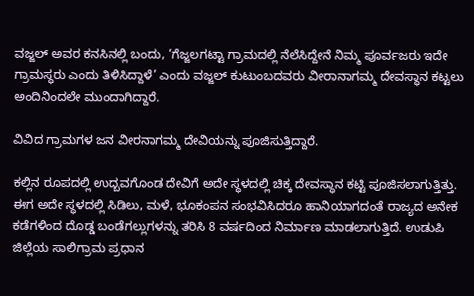ವಜ್ಜಲ್ ಅವರ ಕನಸಿನಲ್ಲಿ ಬಂದು, ‘ಗೆಜ್ಜಲಗಟ್ಟಾ ಗ್ರಾಮದಲ್ಲಿ ‌ನೆಲೆಸಿದ್ದೇನೆ ನಿಮ್ಮ ಪೂರ್ವಜರು ಇದೇ ಗ್ರಾಮಸ್ಧರು ಎಂದು ತಿಳಿಸಿದ್ದಾಳೆ’ ಎಂದು ವಜ್ಜಲ್ ಕುಟುಂಬದವರು ವೀರಾನಾಗಮ್ಮ ದೇವಸ್ಧಾನ ಕಟ್ಟಲು ಅಂದಿನಿಂದಲೇ ಮುಂದಾಗಿದ್ದಾರೆ.

ವಿವಿದ ಗ್ರಾಮಗಳ ಜನ ವೀರನಾಗಮ್ಮ ದೇವಿಯನ್ನು ಪೂಜಿಸುತ್ತಿದ್ದಾರೆ.

ಕಲ್ಲಿನ ರೂಪದಲ್ಲಿ ಉದ್ಬವಗೊಂಡ ದೇವಿಗೆ ಅದೇ ಸ್ಧಳದಲ್ಲಿ ಚಿಕ್ಕ ದೇವಸ್ಧಾನ ಕಟ್ಟಿ ಪೂಜಿಸಲಾಗುತ್ತಿತ್ತು. ಈಗ ಅದೇ ಸ್ಧಳದಲ್ಲಿ ಸಿಡಿಲು, ಮಳೆ, ಭೂಕಂಪನ ಸಂಭವಿಸಿದರೂ ಹಾನಿಯಾಗದಂತೆ ರಾಜ್ಯದ ಅನೇಕ ಕಡೆಗಳಿಂದ ದೊಡ್ಡ ಬಂಡೆಗಲ್ಲುಗಳನ್ನು ತರಿಸಿ 8 ವರ್ಷದಿಂದ ನಿರ್ಮಾಣ ಮಾಡಲಾಗುತ್ತಿದೆ. ಉಡುಪಿ ಜಿಲ್ಲೆಯ ಸಾಲಿಗ್ರಾಮ ಪ್ರಧಾನ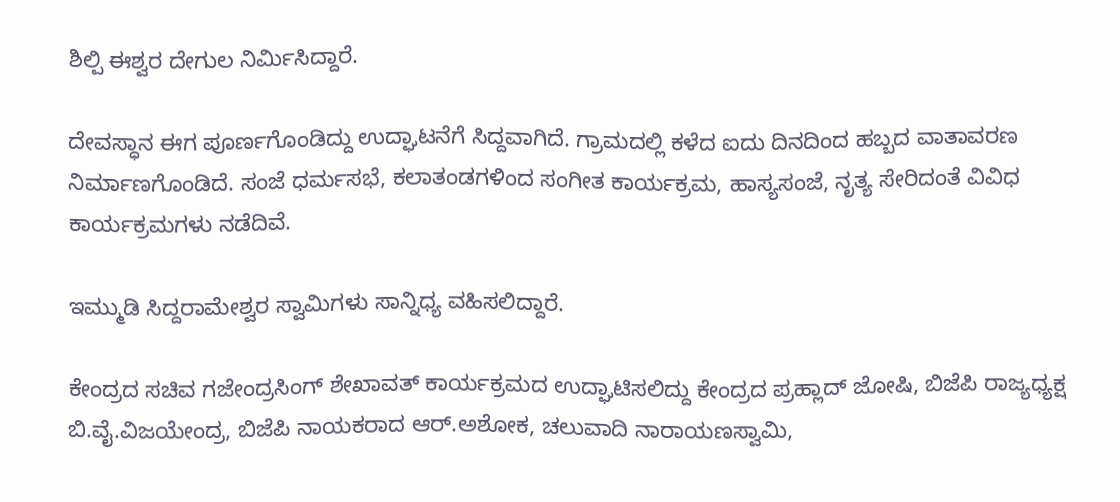ಶಿಲ್ಪಿ ಈಶ್ವರ ದೇಗುಲ ನಿರ್ಮಿಸಿದ್ದಾರೆ.

ದೇವಸ್ಧಾನ ಈಗ ಪೂರ್ಣಗೊಂಡಿದ್ದು ಉದ್ಘಾಟನೆಗೆ ಸಿದ್ದವಾಗಿದೆ. ಗ್ರಾಮದಲ್ಲಿ ಕಳೆದ ಐದು ದಿನದಿಂದ ಹಬ್ಬದ ವಾತಾವರಣ ನಿರ್ಮಾಣಗೊಂಡಿದೆ. ಸಂಜೆ ಧರ್ಮಸಭೆ, ಕಲಾತಂಡಗಳಿಂದ‌ ಸಂಗೀತ ಕಾರ್ಯಕ್ರಮ, ಹಾಸ್ಯಸಂಜೆ, ನೃತ್ಯ ಸೇರಿದಂತೆ ವಿವಿಧ ಕಾರ್ಯಕ್ರಮಗಳು ನಡೆದಿವೆ.

ಇಮ್ಮುಡಿ ಸಿದ್ದರಾಮೇಶ್ವರ ಸ್ವಾಮಿಗಳು ಸಾನ್ನಿಧ್ಯ ವಹಿಸಲಿದ್ದಾರೆ.

ಕೇಂದ್ರದ ಸಚಿವ ಗಜೇಂದ್ರಸಿಂಗ್ ಶೇಖಾವತ್ ಕಾರ್ಯಕ್ರಮದ ಉದ್ಘಾಟಿಸಲಿದ್ದು ಕೇಂದ್ರದ ಪ್ರಹ್ಲಾದ್ ಜೋಷಿ, ಬಿಜೆಪಿ ರಾಜ್ಯಧ್ಯಕ್ಷ ಬಿ.ವೈ.ವಿಜಯೇಂದ್ರ, ಬಿಜೆಪಿ ನಾಯಕರಾದ ಆರ್.ಅಶೋಕ, ಚಲುವಾದಿ ನಾರಾಯಣಸ್ವಾಮಿ,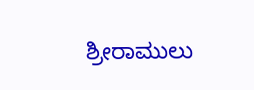ಶ್ರೀರಾಮುಲು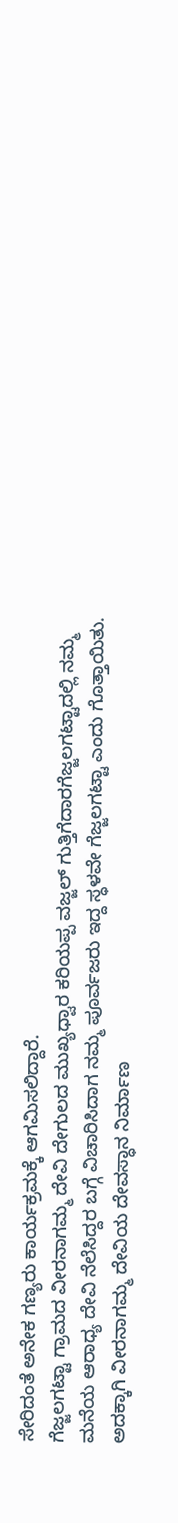ಸೇರಿದಂತೆ ಅನೇಕ ಗಣ್ಯರು ಕಾರ್ಯಕ್ರಮಕ್ಕೆ ಆಗಮಿಸಲಿದ್ದಾರೆ.
ಗೆಜ್ಜಲಗಟ್ಟಾ ಗ್ರಾಮದ ವೀರನಾಗಮ್ಮ ದೇವಿ ದೇಗುಲದ ಮುಖ್ಯಧ್ವಾರ ಕರಿಯಪ್ಪ ವಜ್ಜಲ್ ಗುತ್ತಿಗೆದಾರಗೆಜ್ಜಲಗಟ್ಟಾದಲ್ಲಿ ನಮ್ಮ‌ ಮನೆಯ ಆರಾಧ್ಯ ದೇವಿ ನೆಲೆಸಿದ್ದರ ಬಗ್ಗೆ ವಿಚಾರಿಸಿದಾಗ ನಮ್ಮ ಪೂರ್ವಜರು ಇದ್ದ ಸ್ಧಳವೇ ಗೆಜ್ಜಲಗಟ್ಟಾ ಎಂದು ಗೊತ್ತಾಯಿತು. ಅದಕ್ಕಾಗಿ ವೀರನಾಗಮ್ಮ ದೇವಿಯ ದೇವಸ್ಧಾನ ನಿರ್ಮಾಣ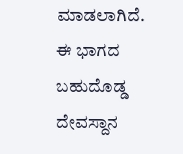ಮಾಡಲಾಗಿದೆ. ಈ ಭಾಗದ ಬಹುದೊಡ್ಡ ದೇವಸ್ದಾನ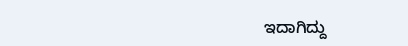ಇದಾಗಿದ್ದು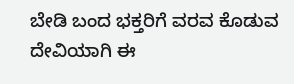ಬೇಡಿ ಬಂದ ಭಕ್ತರಿಗೆ ವರವ ಕೊಡುವ ದೇವಿಯಾಗಿ ಈ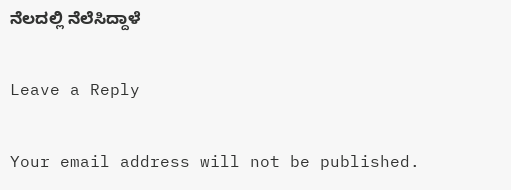ನೆಲದಲ್ಲಿ ನೆಲೆಸಿದ್ದಾಳೆ

Leave a Reply

Your email address will not be published.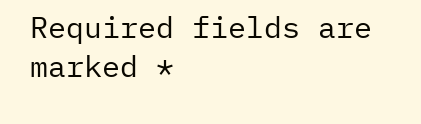Required fields are marked *